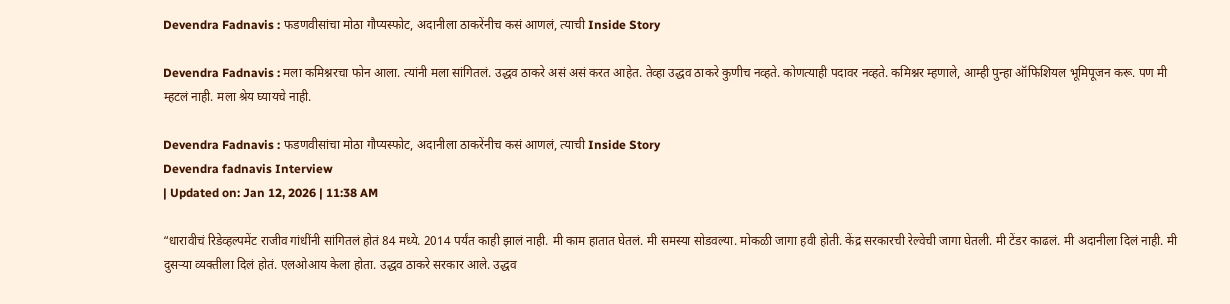Devendra Fadnavis : फडणवीसांचा मोठा गौप्यस्फोट, अदानीला ठाकरेंनीच कसं आणलं, त्याची Inside Story

Devendra Fadnavis : मला कमिश्नरचा फोन आला. त्यांनी मला सांगितलं. उद्धव ठाकरे असं असं करत आहेत. तेव्हा उद्धव ठाकरे कुणीच नव्हते. कोणत्याही पदावर नव्हते. कमिश्नर म्हणाले, आम्ही पुन्हा ऑफिशियल भूमिपूजन करू. पण मी म्हटलं नाही. मला श्रेय घ्यायचे नाही.

Devendra Fadnavis : फडणवीसांचा मोठा गौप्यस्फोट, अदानीला ठाकरेंनीच कसं आणलं, त्याची Inside Story
Devendra fadnavis Interview
| Updated on: Jan 12, 2026 | 11:38 AM

“धारावीचं रिडेव्हल्पमेंट राजीव गांधींनी सांगितलं होतं 84 मध्ये. 2014 पर्यंत काही झालं नाही. मी काम हातात घेतलं. मी समस्या सोडवल्या. मोकळी जागा हवी होती. केंद्र सरकारची रेल्वेची जागा घेतली. मी टेंडर काढलं. मी अदानीला दिलं नाही. मी दुसऱ्या व्यक्तीला दिलं होतं. एलओआय केला होता. उद्धव ठाकरे सरकार आले. उद्धव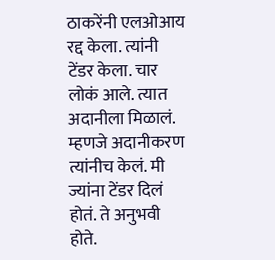ठाकरेंनी एलओआय रद्द केला. त्यांनी टेंडर केला. चार लोकं आले. त्यात अदानीला मिळालं. म्हणजे अदानीकरण त्यांनीच केलं. मी ज्यांना टेंडर दिलं होतं. ते अनुभवी होते.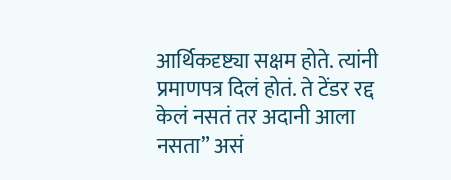आर्थिकदृष्ट्या सक्षम होते. त्यांनी प्रमाणपत्र दिलं होतं. ते टेंडर रद्द केलं नसतं तर अदानी आला नसता” असं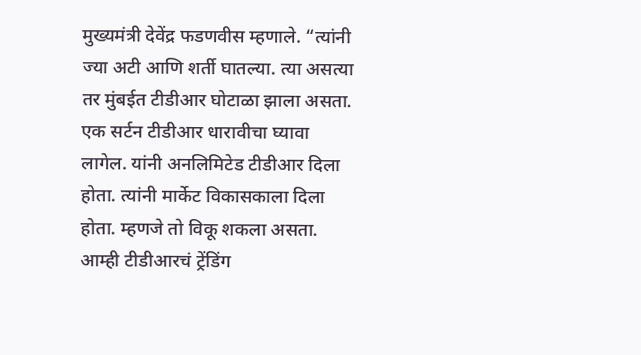मुख्यमंत्री देवेंद्र फडणवीस म्हणाले. “त्यांनी ज्या अटी आणि शर्ती घातल्या. त्या असत्या तर मुंबईत टीडीआर घोटाळा झाला असता. एक सर्टन टीडीआर धारावीचा घ्यावा लागेल. यांनी अनलिमिटेड टीडीआर दिला होता. त्यांनी मार्केट विकासकाला दिला होता. म्हणजे तो विकू शकला असता. आम्ही टीडीआरचं ट्रेंडिंग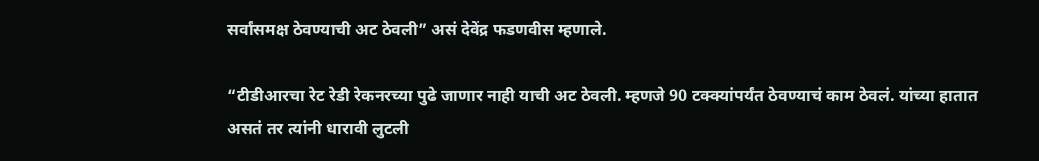सर्वांसमक्ष ठेवण्याची अट ठेवली” असं देवेंद्र फडणवीस म्हणाले.

“टीडीआरचा रेट रेडी रेकनरच्या पुढे जाणार नाही याची अट ठेवली. म्हणजे 90 टक्क्यांपर्यंत ठेवण्याचं काम ठेवलं. यांच्या हातात असतं तर त्यांनी धारावी लुटली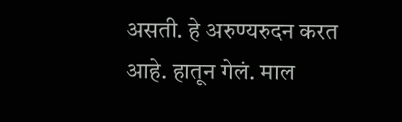असती. हे अरुण्यरुदन करत आहे. हातून गेलं. माल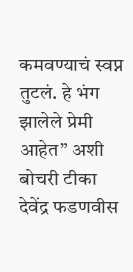कमवण्याचं स्वप्न तुटलं. हे भंग झालेले प्रेमी आहेत” अशी बोचरी टीका देवेंद्र फडणवीस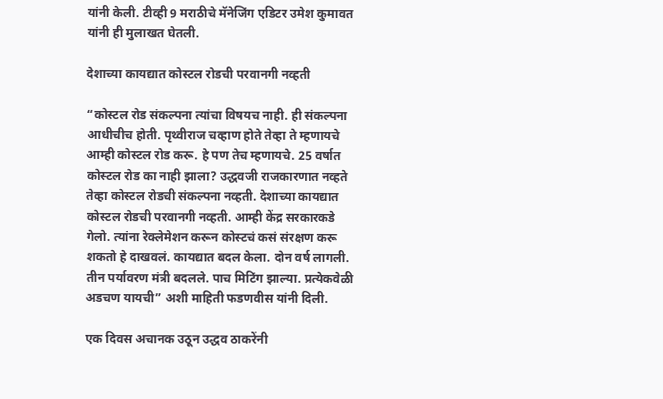यांनी केली. टीव्ही 9 मराठीचे मॅनेजिंग एडिटर उमेश कुमावत यांनी ही मुलाखत घेतली.

देशाच्या कायद्यात कोस्टल रोडची परवानगी नव्हती

“कोस्टल रोड संकल्पना त्यांचा विषयच नाही. ही संकल्पना आधीचीच होती. पृथ्वीराज चव्हाण होते तेव्हा ते म्हणायचे आम्ही कोस्टल रोड करू. हे पण तेच म्हणायचे. 25 वर्षात कोस्टल रोड का नाही झाला? उद्धवजी राजकारणात नव्हते तेव्हा कोस्टल रोडची संकल्पना नव्हती. देशाच्या कायद्यात कोस्टल रोडची परवानगी नव्हती. आम्ही केंद्र सरकारकडे गेलो. त्यांना रेक्लेमेशन करून कोस्टचं कसं संरक्षण करू शकतो हे दाखवलं. कायद्यात बदल केला. दोन वर्ष लागली. तीन पर्यावरण मंत्री बदलले. पाच मिटिंग झाल्या. प्रत्येकवेळी अडचण यायची” अशी माहिती फडणवीस यांनी दिली.

एक दिवस अचानक उठून उद्धव ठाकरेंनी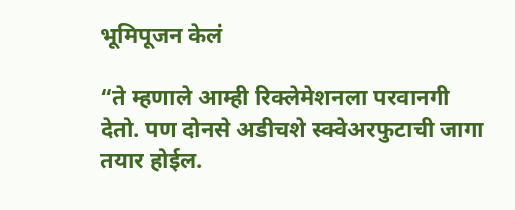भूमिपूजन केलं

“ते म्हणाले आम्ही रिक्लेमेशनला परवानगी देतो. पण दोनसे अडीचशे स्क्वेअरफुटाची जागा तयार होईल.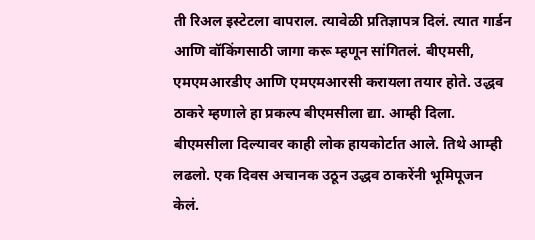ती रिअल इस्टेटला वापराल. त्यावेळी प्रतिज्ञापत्र दिलं. त्यात गार्डन आणि वॉकिंगसाठी जागा करू म्हणून सांगितलं. बीएमसी, एमएमआरडीए आणि एमएमआरसी करायला तयार होते. उद्धव ठाकरे म्हणाले हा प्रकल्प बीएमसीला द्या. आम्ही दिला. बीएमसीला दिल्यावर काही लोक हायकोर्टात आले. तिथे आम्ही लढलो. एक दिवस अचानक उठून उद्धव ठाकरेंनी भूमिपूजन केलं.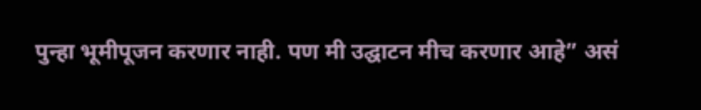पुन्हा भूमीपूजन करणार नाही. पण मी उद्घाटन मीच करणार आहे” असं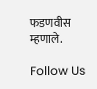फडणवीस म्हणाले.

Follow Us